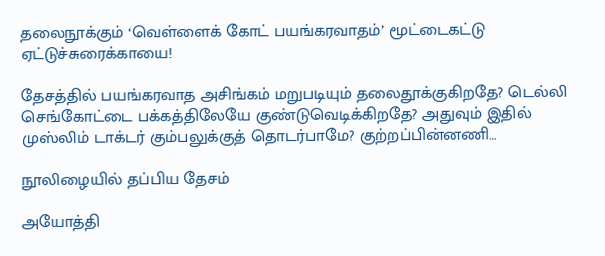தலைநூக்கும் ‘வெள்ளைக் கோட் பயங்கரவாதம்’ மூட்டைகட்டு ஏட்டுச்சுரைக்காயை!

தேசத்தில் பயங்கரவாத அசிங்கம் மறுபடியும் தலைதூக்குகிறதே? டெல்லி செங்கோட்டை பக்கத்திலேயே குண்டுவெடிக்கிறதே? அதுவும் இதில் முஸ்லிம் டாக்டர் கும்பலுக்குத் தொடர்பாமே? குற்றப்பின்னணி…

நூலிழையில் தப்பிய தேசம்

அயோத்தி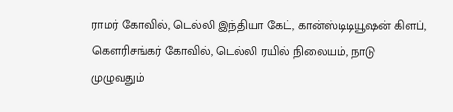ராமர் கோவில், டெல்லி இந்தியா கேட், கான்ஸ்டிடியூஷன் கிளப், கௌரிசங்கர் கோவில், டெல்லி ரயில் நிலையம், நாடு முழுவதும்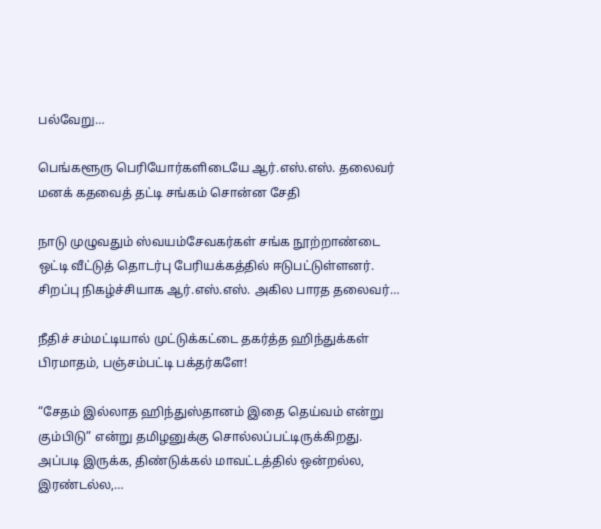பல்வேறு…

பெங்களூரு பெரியோர்களிடையே ஆர்.எஸ்.எஸ். தலைவர் மனக் கதவைத் தட்டி சங்கம் சொன்ன சேதி

நாடு முழுவதும் ஸ்வயம்சேவகர்கள் சங்க நூற்றாண்டை ஒட்டி வீட்டுத் தொடர்பு பேரியக்கத்தில் ஈடுபட்டுள்ளனர். சிறப்பு நிகழ்ச்சியாக ஆர்.எஸ்.எஸ். அகில பாரத தலைவர்…

நீதிச் சம்மட்டியால் முட்டுக்கட்டை தகர்த்த ஹிந்துக்கள் பிரமாதம், பஞ்சம்பட்டி பக்தர்களே!

“சேதம் இல்லாத ஹிந்துஸ்தானம் இதை தெய்வம் என்று கும்பிடு” என்று தமிழனுக்கு சொல்லப்பட்டிருக்கிறது. அப்படி இருக்க, திண்டுக்கல் மாவட்டத்தில் ஒன்றல்ல, இரண்டல்ல,…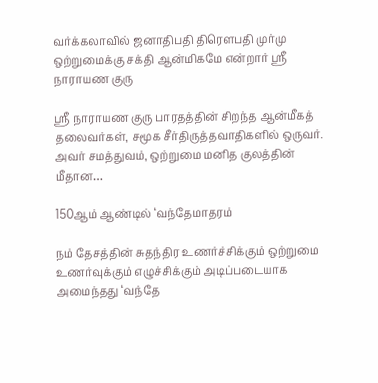வர்க்கலாவில் ஜனாதிபதி திரெளபதி முர்மு ஒற்றுமைக்கு சக்தி ஆன்மிகமே என்றார் ஶ்ரீ நாராயண குரு

ஸ்ரீ நாராயண குரு பாரதத்தின் சிறந்த ஆன்மீகத் தலைவர்கள், சமூக சீர்திருத்தவாதிகளில் ஒருவர். அவர் சமத்துவம், ஒற்றுமை மனித குலத்தின் மீதான…

150ஆம் ஆண்டில் ‘வந்தேமாதரம்

நம் தேசத்தின் சுதந்திர உணர்ச்சிக்கும் ஒற்றுமை உணர்வுக்கும் எழுச்சிக்கும் அடிப்படையாக அமைந்தது ‘வந்தே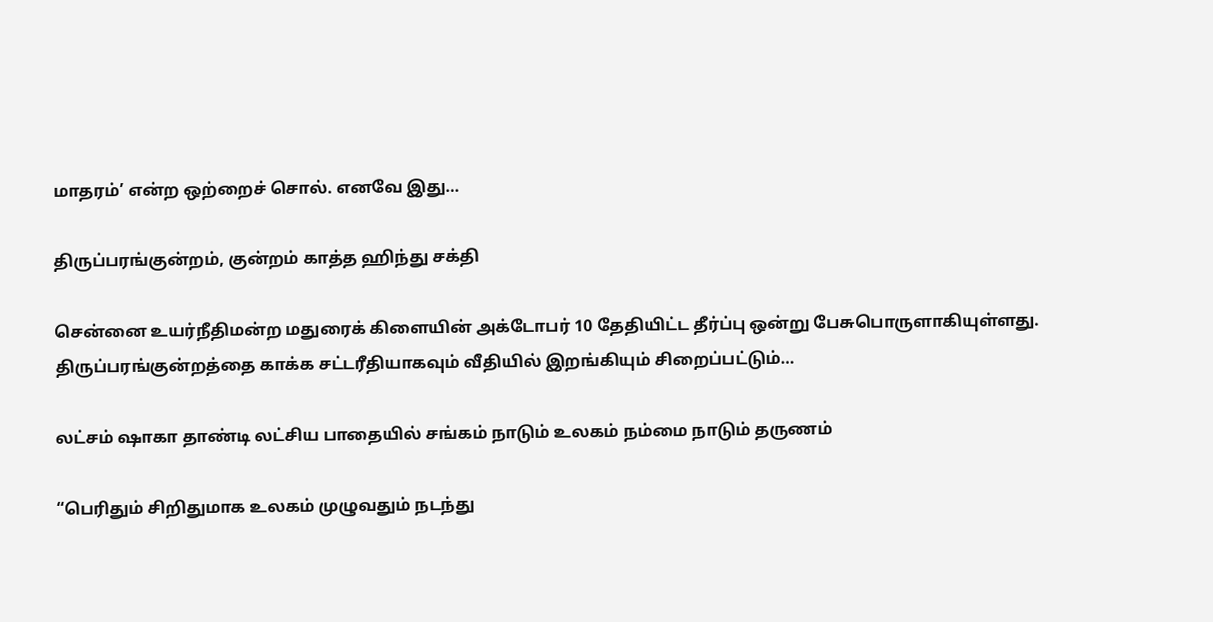மாதரம்’ என்ற ஒற்றைச் சொல். எனவே இது…

திருப்பரங்குன்றம், குன்றம் காத்த ஹிந்து சக்தி

சென்னை உயர்நீதிமன்ற மதுரைக் கிளையின் அக்டோபர் 10 தேதியிட்ட தீர்ப்பு ஒன்று பேசுபொருளாகியுள்ளது. திருப்பரங்குன்றத்தை காக்க சட்டரீதியாகவும் வீதியில் இறங்கியும் சிறைப்பட்டும்…

லட்சம் ஷாகா தாண்டி லட்சிய பாதையில் சங்கம் நாடும் உலகம் நம்மை நாடும் தருணம்

“பெரிதும் சிறிதுமாக உலகம் முழுவதும் நடந்து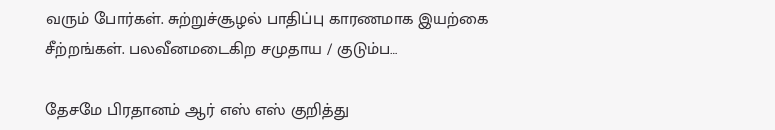வரும் போர்கள். சுற்றுச்சூழல் பாதிப்பு காரணமாக இயற்கை சீற்றங்கள். பலவீனமடைகிற சமுதாய / குடும்ப…

தேசமே பிரதானம் ஆர் எஸ் எஸ் குறித்து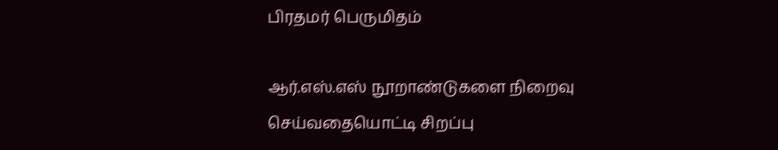பிரதமர் பெருமிதம்

ஆர்.எஸ்.எஸ் நூறாண்டுகளை நிறைவு செய்வதையொட்டி சிறப்பு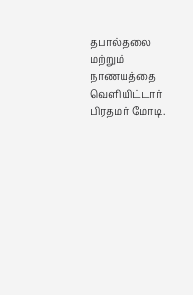தபால்தலை மற்றும் நாணயத்தை வெளியிட்டார் பிரதமர் மோடி.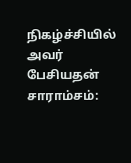நிகழ்ச்சியில் அவர் பேசியதன் சாராம்சம்: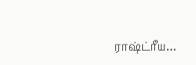ராஷ்ட்ரீய…